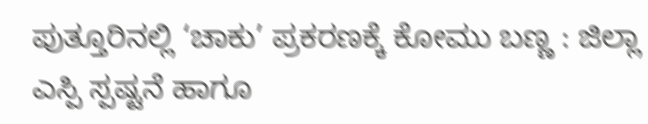ಪುತ್ತೂರಿನಲ್ಲಿ ‘ಚಾಕು’ ಪ್ರಕರಣಕ್ಕೆ ಕೋಮು ಬಣ್ಣ : ಜಿಲ್ಲಾ ಎಸ್ಪಿ ಸ್ಪಷ್ಟನೆ ಹಾಗೂ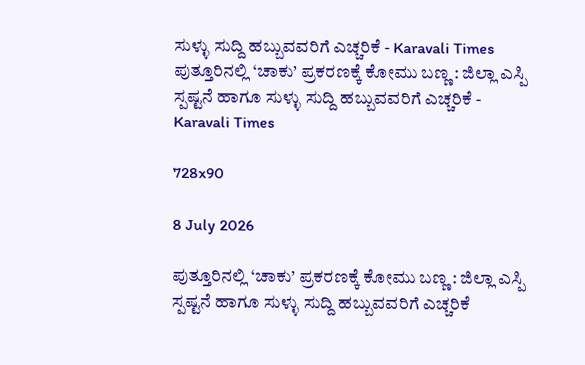ಸುಳ್ಳು ಸುದ್ದಿ ಹಬ್ಬುವವರಿಗೆ ಎಚ್ಚರಿಕೆ - Karavali Times ಪುತ್ತೂರಿನಲ್ಲಿ ‘ಚಾಕು’ ಪ್ರಕರಣಕ್ಕೆ ಕೋಮು ಬಣ್ಣ : ಜಿಲ್ಲಾ ಎಸ್ಪಿ ಸ್ಪಷ್ಟನೆ ಹಾಗೂ ಸುಳ್ಳು ಸುದ್ದಿ ಹಬ್ಬುವವರಿಗೆ ಎಚ್ಚರಿಕೆ - Karavali Times

728x90

8 July 2026

ಪುತ್ತೂರಿನಲ್ಲಿ ‘ಚಾಕು’ ಪ್ರಕರಣಕ್ಕೆ ಕೋಮು ಬಣ್ಣ : ಜಿಲ್ಲಾ ಎಸ್ಪಿ ಸ್ಪಷ್ಟನೆ ಹಾಗೂ ಸುಳ್ಳು ಸುದ್ದಿ ಹಬ್ಬುವವರಿಗೆ ಎಚ್ಚರಿಕೆ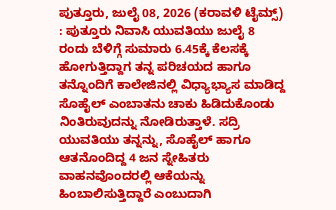ಪುತ್ತೂರು, ಜುಲೈ 08, 2026 (ಕರಾವಳಿ ಟೈಮ್ಸ್) : ಪುತ್ತೂರು ನಿವಾಸಿ ಯುವತಿಯು ಜುಲೈ 8 ರಂದು ಬೆಳಿಗ್ಗೆ ಸುಮಾರು 6.45ಕ್ಕೆ ಕೆಲಸಕ್ಕೆ ಹೋಗುತ್ತಿದ್ದಾಗ ತನ್ನ ಪರಿಚಯದ ಹಾಗೂ ತನ್ನೊಂದಿಗೆ ಕಾಲೇಜಿನಲ್ಲಿ ವಿಧ್ಯಾಭ್ಯಾಸ ಮಾಡಿದ್ದ ಸೊಹೈಲ್ ಎಂಬಾತನು ಚಾಕು ಹಿಡಿದುಕೊಂಡು ನಿಂತಿರುವುದನ್ನು ನೋಡಿರುತ್ತಾಳೆ. ಸದ್ರಿ ಯುವತಿಯು ತನ್ನನ್ನು, ಸೊಹೈಲ್ ಹಾಗೂ  ಆತನೊಂದಿದ್ದ 4 ಜನ ಸ್ನೇಹಿತರು ವಾಹನವೊಂದರಲ್ಲಿ ಆಕೆಯನ್ನು ಹಿಂಬಾಲಿಸುತ್ತಿದ್ದಾರೆ ಎಂಬುದಾಗಿ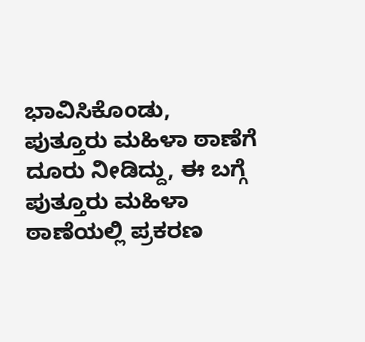ಭಾವಿಸಿಕೊಂಡು, ಪುತ್ತೂರು ಮಹಿಳಾ ಠಾಣೆಗೆ ದೂರು ನೀಡಿದ್ದು, ಈ ಬಗ್ಗೆ ಪುತ್ತೂರು ಮಹಿಳಾ ಠಾಣೆಯಲ್ಲಿ ಪ್ರಕರಣ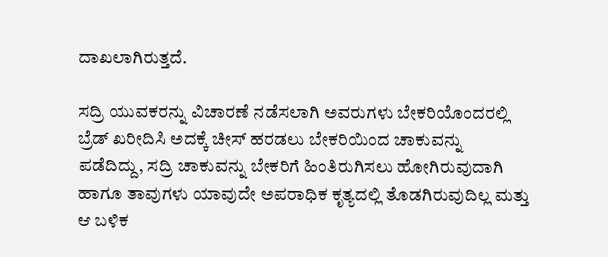ದಾಖಲಾಗಿರುತ್ತದೆ.

ಸದ್ರಿ ಯುವಕರನ್ನು ವಿಚಾರಣೆ ನಡೆಸಲಾಗಿ ಅವರುಗಳು ಬೇಕರಿಯೊಂದರಲ್ಲಿ ಬ್ರೆಡ್ ಖರೀದಿಸಿ ಅದಕ್ಕೆ ಚೀಸ್ ಹರಡಲು ಬೇಕರಿಯಿಂದ ಚಾಕುವನ್ನು ಪಡೆದಿದ್ದು, ಸದ್ರಿ ಚಾಕುವನ್ನು ಬೇಕರಿಗೆ ಹಿಂತಿರುಗಿಸಲು ಹೋಗಿರುವುದಾಗಿ ಹಾಗೂ ತಾವುಗಳು ಯಾವುದೇ ಅಪರಾಧಿಕ ಕೃತ್ಯದಲ್ಲಿ ತೊಡಗಿರುವುದಿಲ್ಲ ಮತ್ತು ಆ ಬಳಿಕ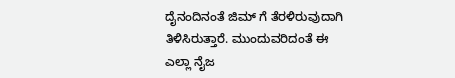ದೈನಂದಿನಂತೆ ಜಿಮ್ ಗೆ ತೆರಳಿರುವುದಾಗಿ ತಿಳಿಸಿರುತ್ತಾರೆ. ಮುಂದುವರಿದಂತೆ ಈ ಎಲ್ಲಾ ನೈಜ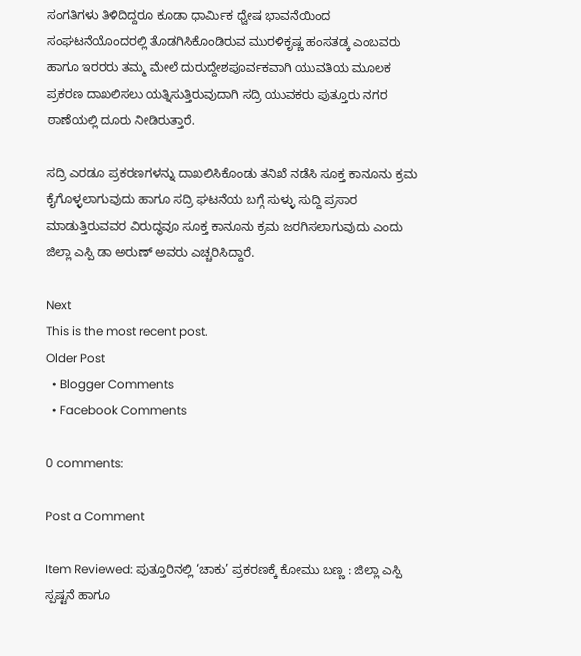ಸಂಗತಿಗಳು ತಿಳಿದಿದ್ದರೂ ಕೂಡಾ ಧಾರ್ಮಿಕ ಧ್ವೇಷ ಭಾವನೆಯಿಂದ ಸಂಘಟನೆಯೊಂದರಲ್ಲಿ ತೊಡಗಿಸಿಕೊಂಡಿರುವ ಮುರಳಿಕೃಷ್ಣ ಹಂಸತಡ್ಕ ಎಂಬವರು ಹಾಗೂ ಇರರರು ತಮ್ಮ ಮೇಲೆ ದುರುದ್ದೇಶಪೂರ್ವಕವಾಗಿ ಯುವತಿಯ ಮೂಲಕ ಪ್ರಕರಣ ದಾಖಲಿಸಲು ಯತ್ನಿಸುತ್ತಿರುವುದಾಗಿ ಸದ್ರಿ ಯುವಕರು ಪುತ್ತೂರು ನಗರ ಠಾಣೆಯಲ್ಲಿ ದೂರು ನೀಡಿರುತ್ತಾರೆ.

ಸದ್ರಿ ಎರಡೂ ಪ್ರಕರಣಗಳನ್ನು ದಾಖಲಿಸಿಕೊಂಡು ತನಿಖೆ ನಡೆಸಿ ಸೂಕ್ತ ಕಾನೂನು ಕ್ರಮ ಕೈಗೊಳ್ಳಲಾಗುವುದು ಹಾಗೂ ಸದ್ರಿ ಘಟನೆಯ ಬಗ್ಗೆ ಸುಳ್ಳು ಸುದ್ದಿ ಪ್ರಸಾರ ಮಾಡುತ್ತಿರುವವರ ವಿರುದ್ಧವೂ ಸೂಕ್ತ ಕಾನೂನು ಕ್ರಮ ಜರಗಿಸಲಾಗುವುದು ಎಂದು ಜಿಲ್ಲಾ ಎಸ್ಪಿ ಡಾ ಅರುಣ್ ಅವರು ಎಚ್ಚರಿಸಿದ್ದಾರೆ.

Next
This is the most recent post.
Older Post
  • Blogger Comments
  • Facebook Comments

0 comments:

Post a Comment

Item Reviewed: ಪುತ್ತೂರಿನಲ್ಲಿ ‘ಚಾಕು’ ಪ್ರಕರಣಕ್ಕೆ ಕೋಮು ಬಣ್ಣ : ಜಿಲ್ಲಾ ಎಸ್ಪಿ ಸ್ಪಷ್ಟನೆ ಹಾಗೂ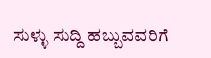ಸುಳ್ಳು ಸುದ್ದಿ ಹಬ್ಬುವವರಿಗೆ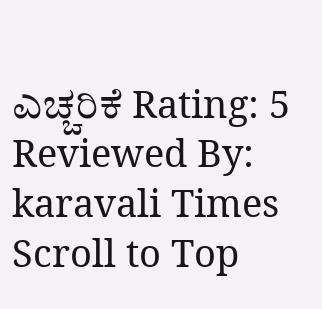ಎಚ್ಚರಿಕೆ Rating: 5 Reviewed By: karavali Times
Scroll to Top